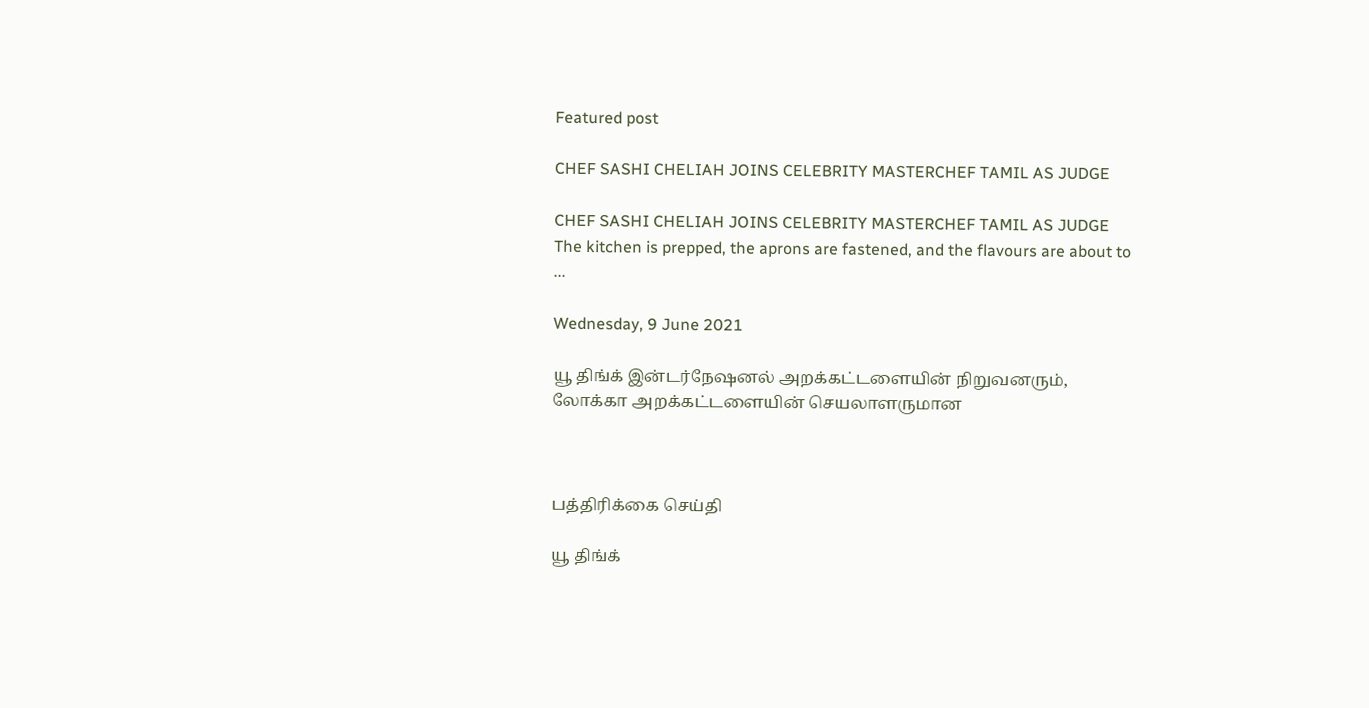Featured post

CHEF SASHI CHELIAH JOINS CELEBRITY MASTERCHEF TAMIL AS JUDGE

CHEF SASHI CHELIAH JOINS CELEBRITY MASTERCHEF TAMIL AS JUDGE The kitchen is prepped, the aprons are fastened, and the flavours are about to ...

Wednesday, 9 June 2021

யூ திங்க் இன்டர்நேஷனல் அறக்கட்டளையின் நிறுவனரும், லோக்கா அறக்கட்டளையின் செயலாளருமான



பத்திரிக்கை செய்தி

யூ திங்க்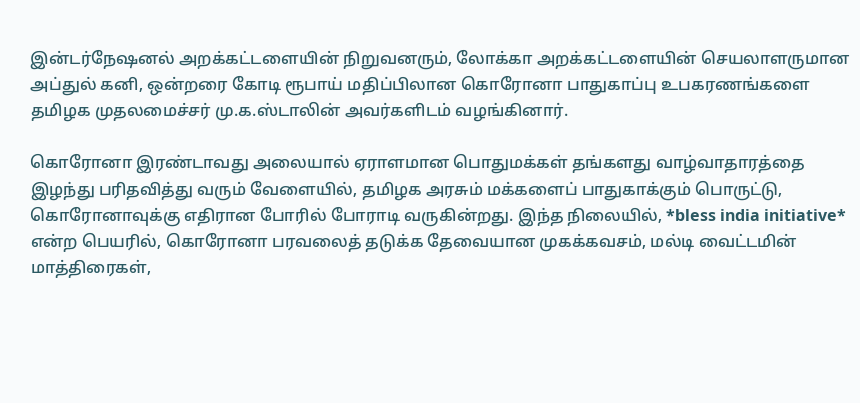இன்டர்நேஷனல் அறக்கட்டளையின் நிறுவனரும், லோக்கா அறக்கட்டளையின் செயலாளருமான அப்துல் கனி, ஒன்றரை கோடி ரூபாய் மதிப்பிலான கொரோனா பாதுகாப்பு உபகரணங்களை தமிழக முதலமைச்சர் மு.க.ஸ்டாலின் அவர்களிடம் வழங்கினார்.

கொரோனா இரண்டாவது அலையால் ஏராளமான பொதுமக்கள் தங்களது வாழ்வாதாரத்தை இழந்து பரிதவித்து வரும் வேளையில், தமிழக அரசும் மக்களைப் பாதுகாக்கும் பொருட்டு, கொரோனாவுக்கு எதிரான போரில் போராடி வருகின்றது. இந்த நிலையில், *bless india initiative* என்ற பெயரில், கொரோனா பரவலைத் தடுக்க தேவையான முகக்கவசம், மல்டி வைட்டமின் மாத்திரைகள்,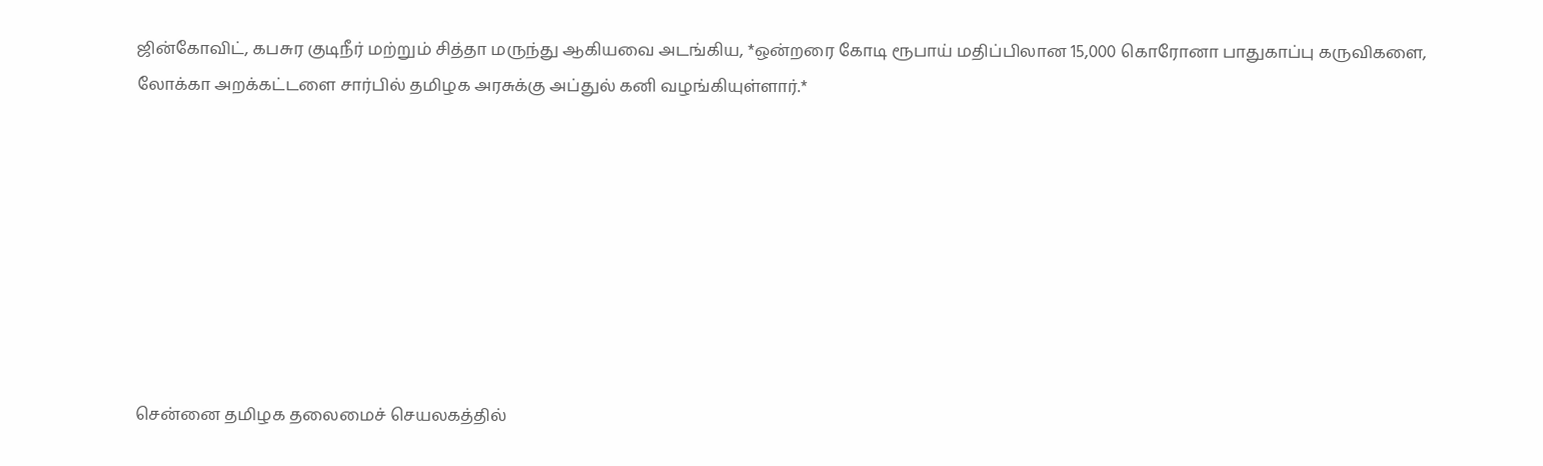ஜின்கோவிட், கபசுர குடிநீர் மற்றும் சித்தா மருந்து ஆகியவை அடங்கிய, *ஒன்றரை கோடி ரூபாய் மதிப்பிலான 15,000 கொரோனா பாதுகாப்பு கருவிகளை, லோக்கா அறக்கட்டளை சார்பில் தமிழக அரசுக்கு அப்துல் கனி வழங்கியுள்ளார்.*








சென்னை தமிழக தலைமைச் செயலகத்தில்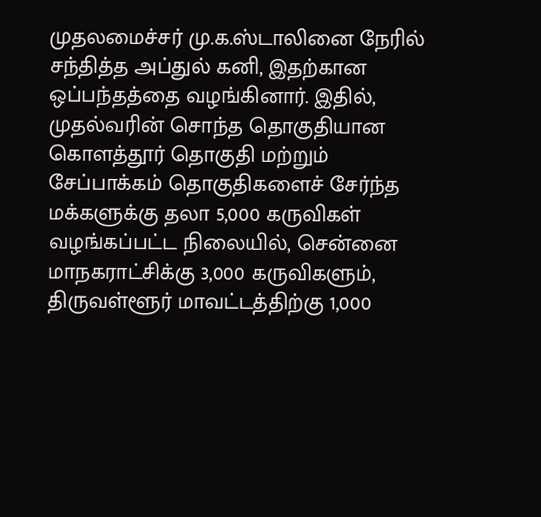முதலமைச்சர் மு.க.ஸ்டாலினை நேரில் சந்தித்த அப்துல் கனி, இதற்கான ஒப்பந்தத்தை வழங்கினார். இதில், முதல்வரின் சொந்த தொகுதியான கொளத்தூர் தொகுதி மற்றும் சேப்பாக்கம் தொகுதிகளைச் சேர்ந்த மக்களுக்கு தலா 5,000 கருவிகள் வழங்கப்பட்ட நிலையில், சென்னை மாநகராட்சிக்கு 3,000 கருவிகளும், திருவள்ளூர் மாவட்டத்திற்கு 1,000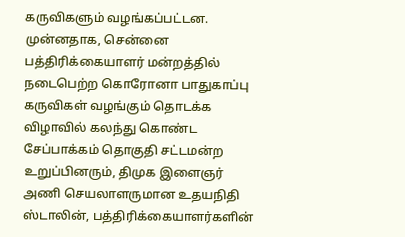கருவிகளும் வழங்கப்பட்டன. முன்னதாக, சென்னை பத்திரிக்கையாளர் மன்றத்தில் நடைபெற்ற கொரோனா பாதுகாப்பு கருவிகள் வழங்கும் தொடக்க விழாவில் கலந்து கொண்ட சேப்பாக்கம் தொகுதி சட்டமன்ற உறுப்பினரும், திமுக இளைஞர் அணி செயலாளருமான உதயநிதி ஸ்டாலின், பத்திரிக்கையாளர்களின்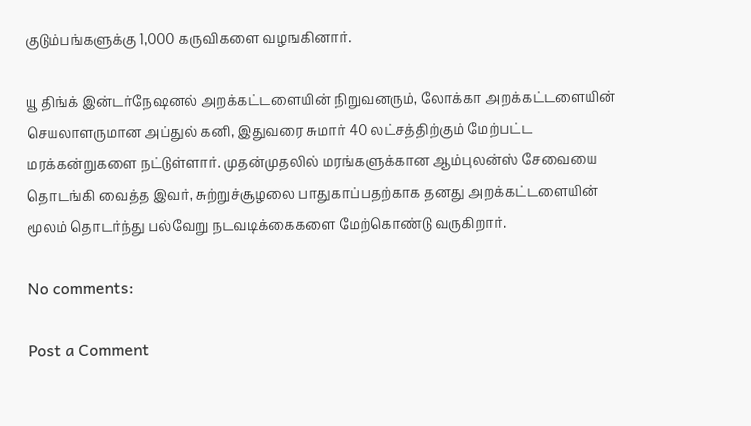குடும்பங்களுக்கு 1,000 கருவிகளை வழஙகினார்.

யூ திங்க் இன்டர்நேஷனல் அறக்கட்டளையின் நிறுவனரும், லோக்கா அறக்கட்டளையின் செயலாளருமான அப்துல் கனி, இதுவரை சுமார் 40 லட்சத்திற்கும் மேற்பட்ட மரக்கன்றுகளை நட்டுள்ளார். முதன்முதலில் மரங்களுக்கான ஆம்புலன்ஸ் சேவையை தொடங்கி வைத்த இவர், சுற்றுச்சூழலை பாதுகாப்பதற்காக தனது அறக்கட்டளையின் மூலம் தொடர்ந்து பல்வேறு நடவடிக்கைகளை மேற்கொண்டு வருகிறார்.

No comments:

Post a Comment